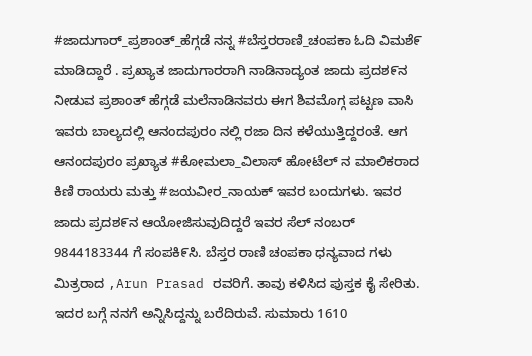#ಜಾದುಗಾರ್_ಪ್ರಶಾಂತ್_ಹೆಗ್ಗಡೆ ನನ್ನ #ಬೆಸ್ತರರಾಣಿ_ಚಂಪಕಾ ಓದಿ ವಿಮಶೆ೯ ಮಾಡಿದ್ದಾರೆ . ಪ್ರಖ್ಯಾತ ಜಾದುಗಾರರಾಗಿ ನಾಡಿನಾದ್ಯಂತ ಜಾದು ಪ್ರದಶ೯ನ ನೀಡುವ ಪ್ರಶಾಂತ್ ಹೆಗ್ಗಡೆ ಮಲೆನಾಡಿನವರು ಈಗ ಶಿವಮೊಗ್ಗ ಪಟ್ಟಣ ವಾಸಿ ಇವರು ಬಾಲ್ಯದಲ್ಲಿ ಆನಂದಪುರಂ ನಲ್ಲಿ ರಜಾ ದಿನ ಕಳೆಯುತ್ತಿದ್ದರಂತೆ. ಆಗ ಆನಂದಪುರಂ ಪ್ರಖ್ಯಾತ #ಕೋಮಲಾ_ವಿಲಾಸ್ ಹೋಟೆಲ್ ನ ಮಾಲಿಕರಾದ ಕಿಣಿ ರಾಯರು ಮತ್ತು #ಜಯವೀರ_ನಾಯಕ್ ಇವರ ಬಂದುಗಳು. ಇವರ ಜಾದು ಪ್ರದಶ೯ನ ಆಯೋಜಿಸುವುದಿದ್ದರೆ ಇವರ ಸೆಲ್ ನಂಬರ್ 9844183344 ಗೆ ಸಂಪಕಿ೯ಸಿ. ಬೆಸ್ತರ ರಾಣಿ ಚಂಪಕಾ ಧನ್ಯವಾದ ಗಳು ಮಿತ್ರರಾದ ,Arun Prasad ರವರಿಗೆ. ತಾವು ಕಳಿಸಿದ ಪುಸ್ತಕ ಕೈ ಸೇರಿತು. ಇದರ ಬಗ್ಗೆ ನನಗೆ ಅನ್ನಿಸಿದ್ದನ್ನು ಬರೆದಿರುವೆ. ಸುಮಾರು 1610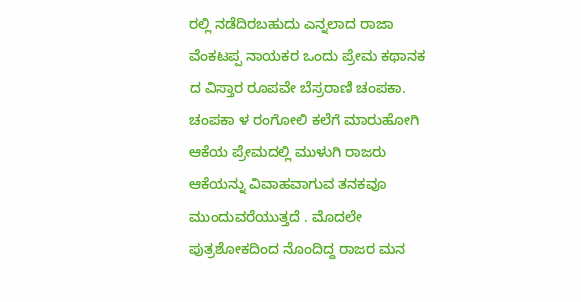ರಲ್ಲಿ ನಡೆದಿರಬಹುದು ಎನ್ನಲಾದ ರಾಜಾ ವೆಂಕಟಪ್ಪ ನಾಯಕರ ಒಂದು ಪ್ರೇಮ ಕಥಾನಕ ದ ವಿಸ್ತಾರ ರೂಪವೇ ಬೆಸ್ರರಾಣಿ ಚಂಪಕಾ. ಚಂಪಕಾ ಳ ರಂಗೋಲಿ ಕಲೆಗೆ ಮಾರುಹೋಗಿ ಆಕೆಯ ಪ್ರೇಮದಲ್ಲಿ ಮುಳುಗಿ ರಾಜರು ಆಕೆಯನ್ನು ವಿವಾಹವಾಗುವ ತನಕವೂ ಮುಂದುವರೆಯುತ್ತದೆ . ಮೊದಲೇ ಪುತ್ರಶೋಕದಿಂದ ನೊಂದಿದ್ದ ರಾಜರ ಮನ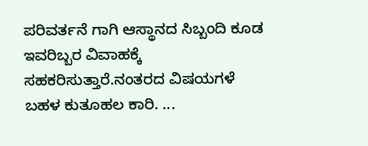ಪರಿವರ್ತನೆ ಗಾಗಿ ಆಸ್ಥಾನದ ಸಿಬ್ಬಂದಿ ಕೂಡ ಇವರಿಬ್ಬರ ವಿವಾಹಕ್ಕೆ ಸಹಕರಿಸುತ್ತಾರೆ.ನಂತರದ ವಿಷಯಗಳೆ ಬಹಳ ಕುತೂಹಲ ಕಾರಿ. ...